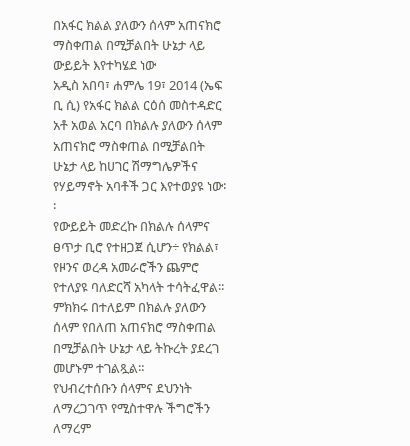በአፋር ክልል ያለውን ሰላም አጠናክሮ ማስቀጠል በሚቻልበት ሁኔታ ላይ ውይይት እየተካሄደ ነው
አዲስ አበባ፣ ሐምሌ 19፣ 2014 (ኤፍ ቢ ሲ) የአፋር ክልል ርዕሰ መስተዳድር አቶ አወል አርባ በክልሉ ያለውን ሰላም አጠናክሮ ማስቀጠል በሚቻልበት ሁኔታ ላይ ከሀገር ሽማግሌዎችና የሃይማኖት አባቶች ጋር እየተወያዩ ነው፡፡
የውይይት መድረኩ በክልሉ ሰላምና ፀጥታ ቢሮ የተዘጋጀ ሲሆን÷ የክልል፣ የዞንና ወረዳ አመራሮችን ጨምሮ የተለያዩ ባለድርሻ አካላት ተሳትፈዋል፡፡
ምክክሩ በተለይም በክልሉ ያለውን ሰላም የበለጠ አጠናክሮ ማስቀጠል በሚቻልበት ሁኔታ ላይ ትኩረት ያደረገ መሆኑም ተገልጿል።
የህብረተሰቡን ሰላምና ደህንነት ለማረጋገጥ የሚስተዋሉ ችግሮችን ለማረም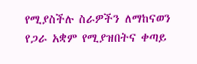የሚያስችሉ ስራዎችን ለማከናወን የጋራ አቋም የሚያዝበትና ቀጣይ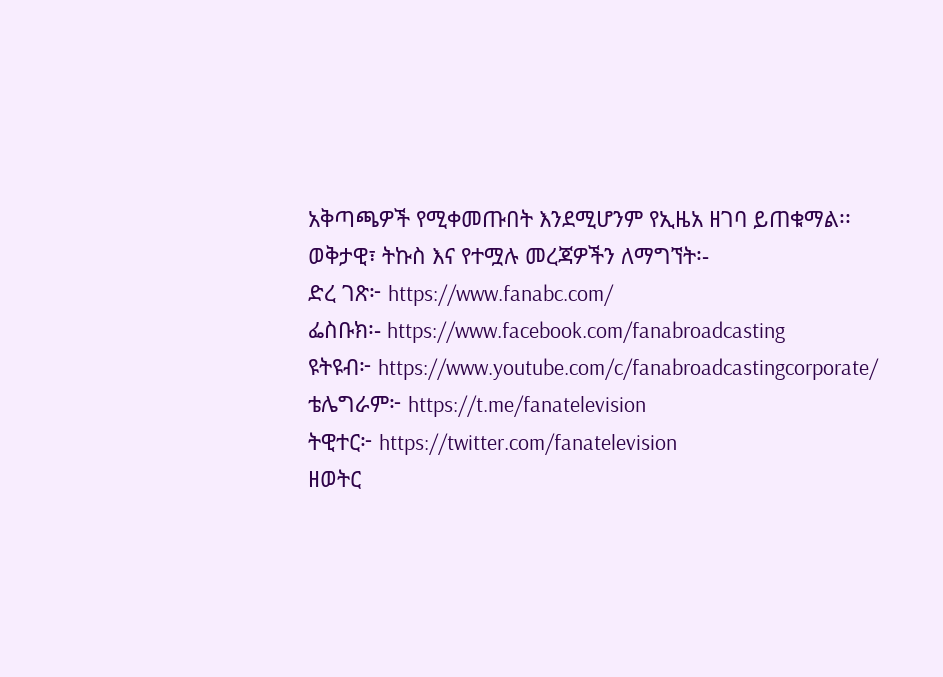አቅጣጫዎች የሚቀመጡበት እንደሚሆንም የኢዜአ ዘገባ ይጠቁማል፡፡
ወቅታዊ፣ ትኩስ እና የተሟሉ መረጃዎችን ለማግኘት፡-
ድረ ገጽ፦ https://www.fanabc.com/
ፌስቡክ፡- https://www.facebook.com/fanabroadcasting
ዩትዩብ፦ https://www.youtube.com/c/fanabroadcastingcorporate/
ቴሌግራም፦ https://t.me/fanatelevision
ትዊተር፦ https://twitter.com/fanatelevision
ዘወትር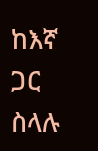ከእኛ ጋር ስላሉ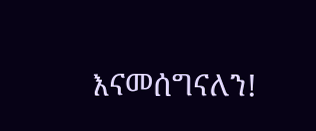እናመሰግናለን!